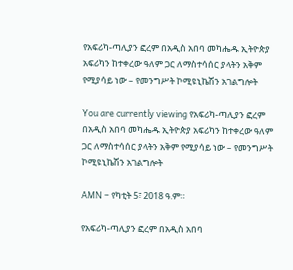የአፍሪካ-ጣሊያን ፎረም በአዲስ አበባ መካሔዱ ኢትዮጵያ አፍሪካን ከተቀረው ዓለም ጋር ለማስተሳሰር ያላትን አቅም የሚያሳይ ነው – የመንግሥት ኮሚዩኒኬሽን አገልግሎት

You are currently viewing የአፍሪካ-ጣሊያን ፎረም በአዲስ አበባ መካሔዱ ኢትዮጵያ አፍሪካን ከተቀረው ዓለም ጋር ለማስተሳሰር ያላትን አቅም የሚያሳይ ነው – የመንግሥት ኮሚዩኒኬሽን አገልግሎት

AMN – የካቲት 5፣ 2018 ዓ.ም።

የአፍሪካ-ጣሊያን ፎረም በአዲስ አበባ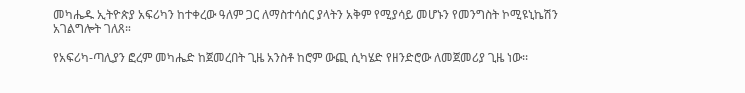መካሔዱ ኢትዮጵያ አፍሪካን ከተቀረው ዓለም ጋር ለማስተሳሰር ያላትን አቅም የሚያሳይ መሆኑን የመንግስት ኮሚዩኒኬሽን አገልግሎት ገለጸ።

የአፍሪካ-ጣሊያን ፎረም መካሔድ ከጀመረበት ጊዜ አንስቶ ከሮም ውጪ ሲካሄድ የዘንድሮው ለመጀመሪያ ጊዜ ነው፡፡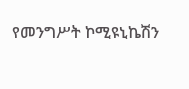የመንግሥት ኮሚዩኒኬሽን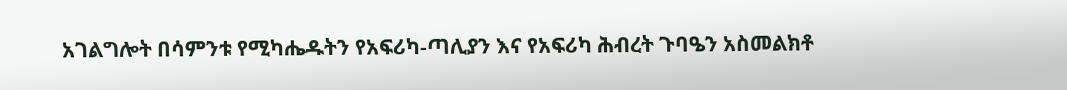አገልግሎት በሳምንቱ የሚካሔዱትን የአፍሪካ-ጣሊያን እና የአፍሪካ ሕብረት ጉባዔን አስመልክቶ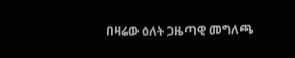በዛሬው ዕለት ጋዜጣዊ መግለጫ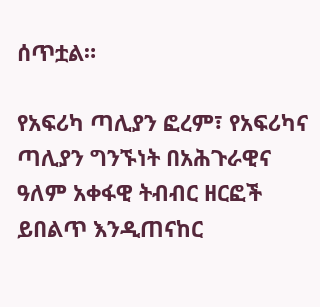ሰጥቷል።

የአፍሪካ ጣሊያን ፎረም፣ የአፍሪካና ጣሊያን ግንኙነት በአሕጉራዊና ዓለም አቀፋዊ ትብብር ዘርፎች ይበልጥ እንዲጠናከር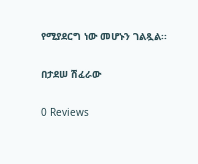የሚያደርግ ነው መሆኑን ገልጿል፡፡

በታደሠ ሽፈራው

0 Reviews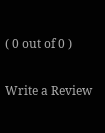( 0 out of 0 )

Write a Review